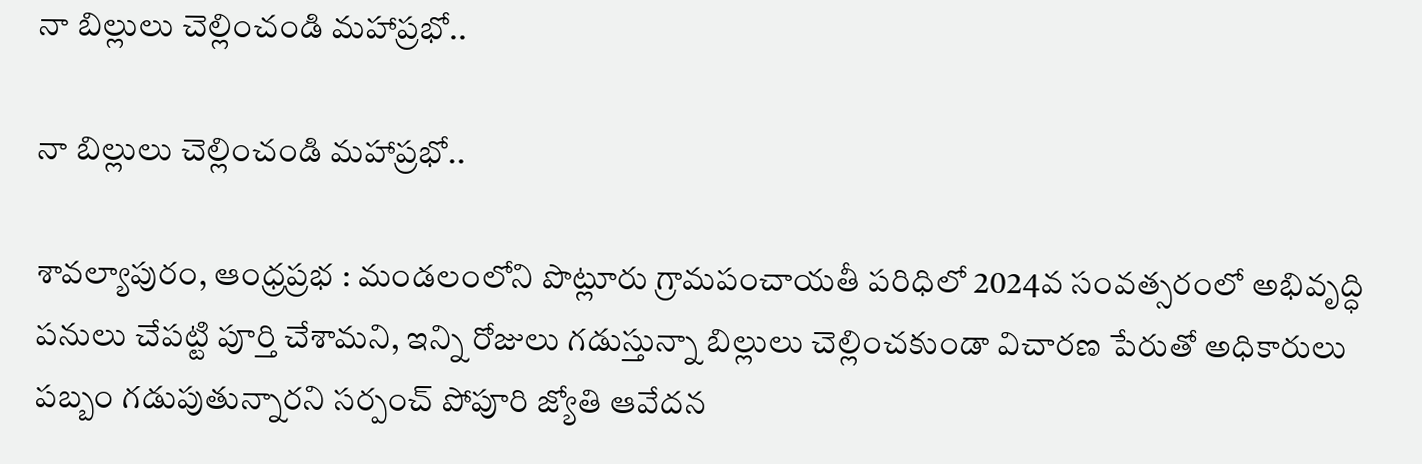నా బిల్లులు చెల్లించండి మహాప్రభో..

నా బిల్లులు చెల్లించండి మహాప్రభో..

శావల్యాపురం, ఆంధ్రప్రభ : మండలంలోని పొట్లూరు గ్రామపంచాయతీ పరిధిలో 2024వ సంవత్సరంలో అభివృద్ధి పనులు చేపట్టి పూర్తి చేశామని, ఇన్ని రోజులు గడుస్తున్నా బిల్లులు చెల్లించకుండా విచారణ పేరుతో అధికారులు పబ్బం గడుపుతున్నారని సర్పంచ్ పోపూరి జ్యోతి ఆవేదన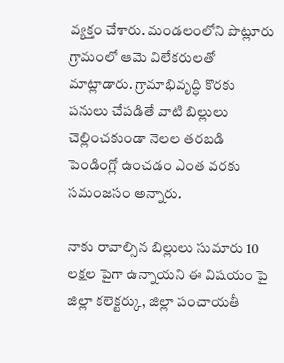వ్యక్తం చేశారు. మండలంలోని పొట్లూరు గ్రామంలో ఆమె విలేకరులతో మాట్లాడారు. గ్రామాభివృద్ధి కొరకు పనులు చేపడితే వాటి బిల్లులు చెల్లించకుండా నెలల తరబడి పెండింగ్లో ఉంచడం ఎంత వరకు సమంజసం అన్నారు.

నాకు రావాల్సిన బిల్లులు సుమారు 10 లక్షల పైగా ఉన్నాయని ఈ విషయం పై జిల్లా కలెక్టర్కు, జిల్లా పంచాయతీ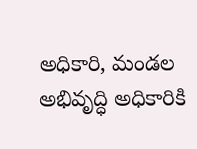అధికారి, మండల అభివృద్ధి అధికారికి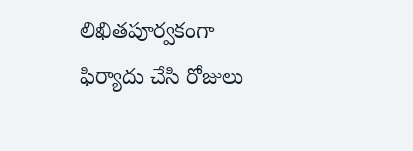లిఖితపూర్వకంగా ఫిర్యాదు చేసి రోజులు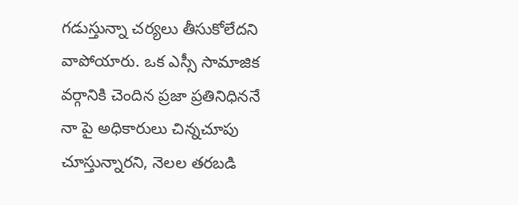గడుస్తున్నా చర్యలు తీసుకోలేదని వాపోయారు. ఒక ఎస్సీ సామాజిక వర్గానికి చెందిన ప్రజా ప్రతినిధిననే నా పై అధికారులు చిన్నచూపు చూస్తున్నారని, నెలల తరబడి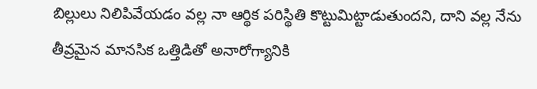బిల్లులు నిలిపివేయడం వల్ల నా ఆర్థిక పరిస్థితి కొట్టుమిట్టాడుతుందని, దాని వల్ల నేను తీవ్రమైన మానసిక ఒత్తిడితో అనారోగ్యానికి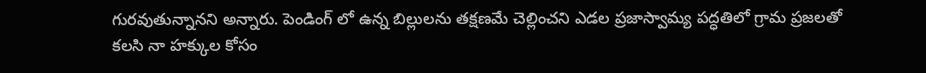గురవుతున్నానని అన్నారు. పెండింగ్ లో ఉన్న బిల్లులను తక్షణమే చెల్లించని ఎడల ప్రజాస్వామ్య పద్ధతిలో గ్రామ ప్రజలతో కలసి నా హక్కుల కోసం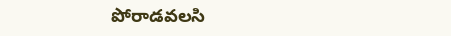పోరాడవలసి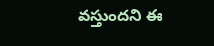వస్తుందని ఈ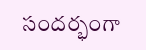సందర్భంగా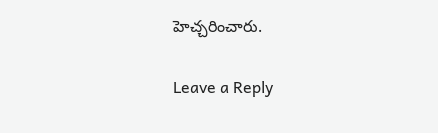హెచ్చరించారు.

Leave a Reply